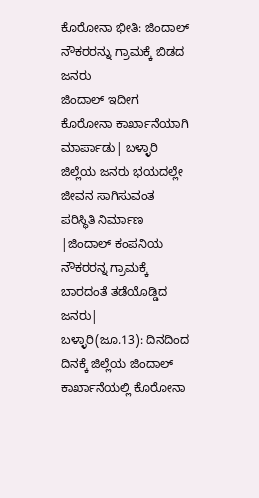ಕೊರೋನಾ ಭೀತಿ: ಜಿಂದಾಲ್ ನೌಕರರನ್ನು ಗ್ರಾಮಕ್ಕೆ ಬಿಡದ ಜನರು
ಜಿಂದಾಲ್ ಇದೀಗ ಕೊರೋನಾ ಕಾರ್ಖಾನೆಯಾಗಿ ಮಾರ್ಪಾಡು| ಬಳ್ಳಾರಿ ಜಿಲ್ಲೆಯ ಜನರು ಭಯದಲ್ಲೇ ಜೀವನ ಸಾಗಿಸುವಂತ ಪರಿಸ್ಥಿತಿ ನಿರ್ಮಾಣ |ಜಿಂದಾಲ್ ಕಂಪನಿಯ ನೌಕರರನ್ನ ಗ್ರಾಮಕ್ಕೆ ಬಾರದಂತೆ ತಡೆಯೊಡ್ಡಿದ ಜನರು|
ಬಳ್ಳಾರಿ(ಜೂ.13): ದಿನದಿಂದ ದಿನಕ್ಕೆ ಜಿಲ್ಲೆಯ ಜಿಂದಾಲ್ ಕಾರ್ಖಾನೆಯಲ್ಲಿ ಕೊರೋನಾ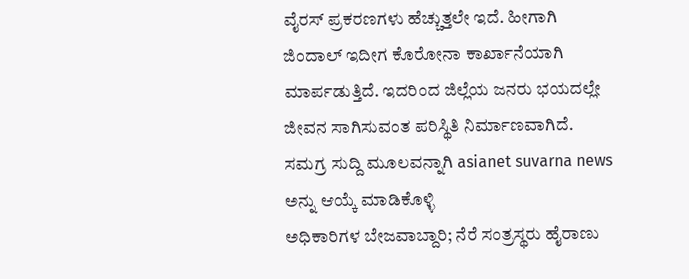ವೈರಸ್ ಪ್ರಕರಣಗಳು ಹೆಚ್ಚುತ್ತಲೇ ಇದೆ. ಹೀಗಾಗಿ ಜಿಂದಾಲ್ ಇದೀಗ ಕೊರೋನಾ ಕಾರ್ಖಾನೆಯಾಗಿ ಮಾರ್ಪಡುತ್ತಿದೆ. ಇದರಿಂದ ಜಿಲ್ಲೆಯ ಜನರು ಭಯದಲ್ಲೇ ಜೀವನ ಸಾಗಿಸುವಂತ ಪರಿಸ್ಥಿತಿ ನಿರ್ಮಾಣವಾಗಿದೆ.
ಸಮಗ್ರ ಸುದ್ದಿ ಮೂಲವನ್ನಾಗಿ asianet suvarna news ಅನ್ನು ಆಯ್ಕೆ ಮಾಡಿಕೊಳ್ಳಿ
ಅಧಿಕಾರಿಗಳ ಬೇಜವಾಬ್ದಾರಿ; ನೆರೆ ಸಂತ್ರಸ್ಥರು ಹೈರಾಣು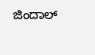ಜಿಂದಾಲ್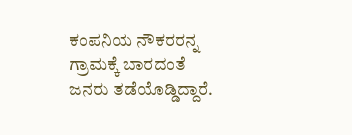ಕಂಪನಿಯ ನೌಕರರನ್ನ ಗ್ರಾಮಕ್ಕೆ ಬಾರದಂತೆ ಜನರು ತಡೆಯೊಡ್ಡಿದ್ದಾರೆ.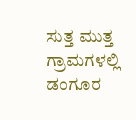ಸುತ್ತ ಮುತ್ತ ಗ್ರಾಮಗಳಲ್ಲಿ ಡಂಗೂರ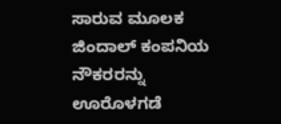ಸಾರುವ ಮೂಲಕ ಜಿಂದಾಲ್ ಕಂಪನಿಯ ನೌಕರರನ್ನು ಊರೊಳಗಡೆ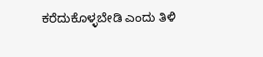ಕರೆದುಕೊಳ್ಳಬೇಡಿ ಎಂದು ತಿಳಿ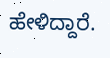ಹೇಳಿದ್ದಾರೆ.